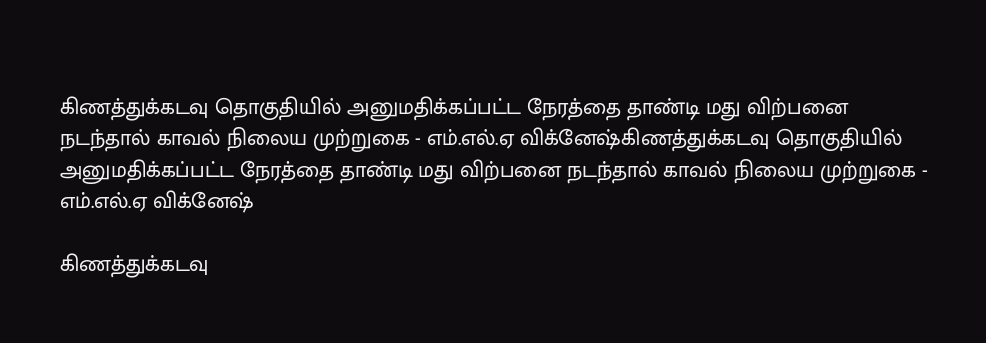கிணத்துக்கடவு தொகுதியில் அனுமதிக்கப்பட்ட நேரத்தை தாண்டி மது விற்பனை நடந்தால் காவல் நிலைய முற்றுகை - எம்.எல்.ஏ விக்னேஷ்கிணத்துக்கடவு தொகுதியில் அனுமதிக்கப்பட்ட நேரத்தை தாண்டி மது விற்பனை நடந்தால் காவல் நிலைய முற்றுகை - எம்.எல்.ஏ விக்னேஷ்

கிணத்துக்கடவு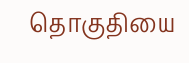தொகுதியை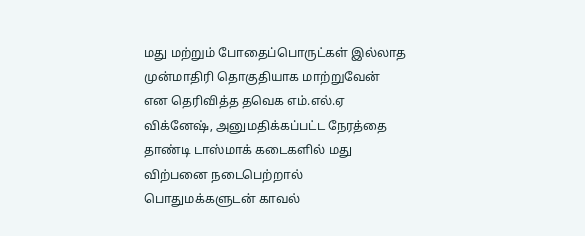மது மற்றும் போதைப்பொருட்கள் இல்லாத முன்மாதிரி தொகுதியாக மாற்றுவேன் என தெரிவித்த தவெக எம்.எல்.ஏ விக்னேஷ், அனுமதிக்கப்பட்ட நேரத்தை தாண்டி டாஸ்மாக் கடைகளில் மது விற்பனை நடைபெற்றால் பொதுமக்களுடன் காவல்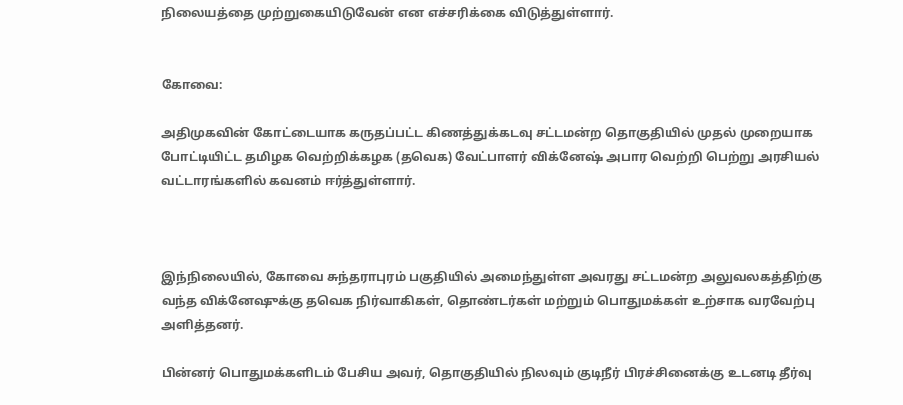நிலையத்தை முற்றுகையிடுவேன் என எச்சரிக்கை விடுத்துள்ளார்.


கோவை:

அதிமுகவின் கோட்டையாக கருதப்பட்ட கிணத்துக்கடவு சட்டமன்ற தொகுதியில் முதல் முறையாக போட்டியிட்ட தமிழக வெற்றிக்கழக (தவெக) வேட்பாளர் விக்னேஷ் அபார வெற்றி பெற்று அரசியல் வட்டாரங்களில் கவனம் ஈர்த்துள்ளார்.



இந்நிலையில், கோவை சுந்தராபுரம் பகுதியில் அமைந்துள்ள அவரது சட்டமன்ற அலுவலகத்திற்கு வந்த விக்னேஷுக்கு தவெக நிர்வாகிகள், தொண்டர்கள் மற்றும் பொதுமக்கள் உற்சாக வரவேற்பு அளித்தனர்.

பின்னர் பொதுமக்களிடம் பேசிய அவர், தொகுதியில் நிலவும் குடிநீர் பிரச்சினைக்கு உடனடி தீர்வு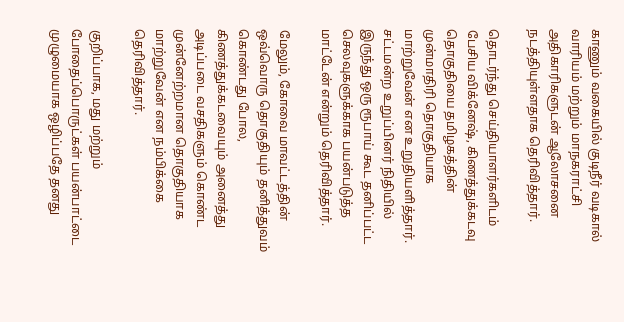காணும் வகையில் குடிநீர் வடிகால் வாரியம் மற்றும் மாநகராட்சி அதிகாரிகளுடன் ஆலோசனை நடத்தியுள்ளதாக தெரிவித்தார்.

தொடர்ந்து செய்தியாளர்களிடம் பேசிய விக்னேஷ், கிணத்துக்கடவு தொகுதியை தமிழகத்தின் முன்மாதிரி தொகுதியாக மாற்றுவேன் என உறுதியளித்தார். சட்டமன்ற உறுப்பினர் நிதியில் இருந்து ஒரு ரூபாய் கூட தனிப்பட்ட செலவுகளுக்காக பயன்படுத்த மாட்டேன் என்றும் தெரிவித்தார்.

மேலும், கோவை மாவட்டத்தின் ஒவ்வொரு தொகுதியும் தனித்துவம் கொண்டது போல, கிணத்துக்கடவையும் அனைத்து அடிப்படை வசதிகளும் கொண்ட முன்னேற்றமான தொகுதியாக மாற்றுவேன் என நம்பிக்கை தெரிவித்தார்.

குறிப்பாக, மது மற்றும் போதைப்பொருட்கள் பயன்பாட்டை முழுமையாக ஒழிப்பதே தனது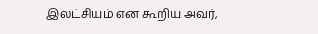இலட்சியம் என கூறிய அவர்,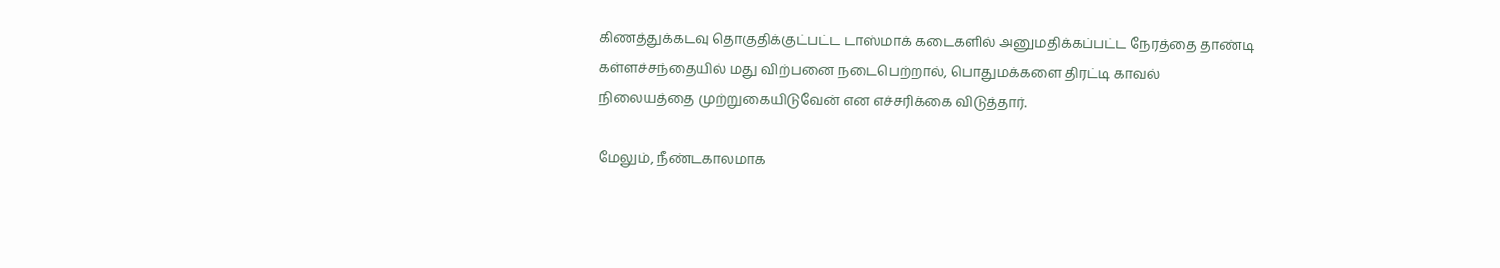கிணத்துக்கடவு தொகுதிக்குட்பட்ட டாஸ்மாக் கடைகளில் அனுமதிக்கப்பட்ட நேரத்தை தாண்டி கள்ளச்சந்தையில் மது விற்பனை நடைபெற்றால், பொதுமக்களை திரட்டி காவல் நிலையத்தை முற்றுகையிடுவேன் என எச்சரிக்கை விடுத்தார்.

மேலும், நீண்டகாலமாக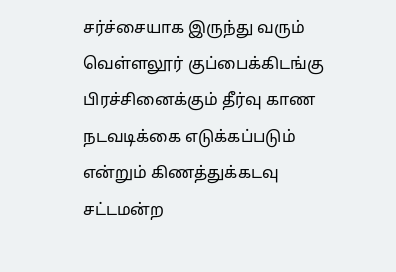சர்ச்சையாக இருந்து வரும் வெள்ளலூர் குப்பைக்கிடங்கு பிரச்சினைக்கும் தீர்வு காண நடவடிக்கை எடுக்கப்படும் என்றும் கிணத்துக்கடவு சட்டமன்ற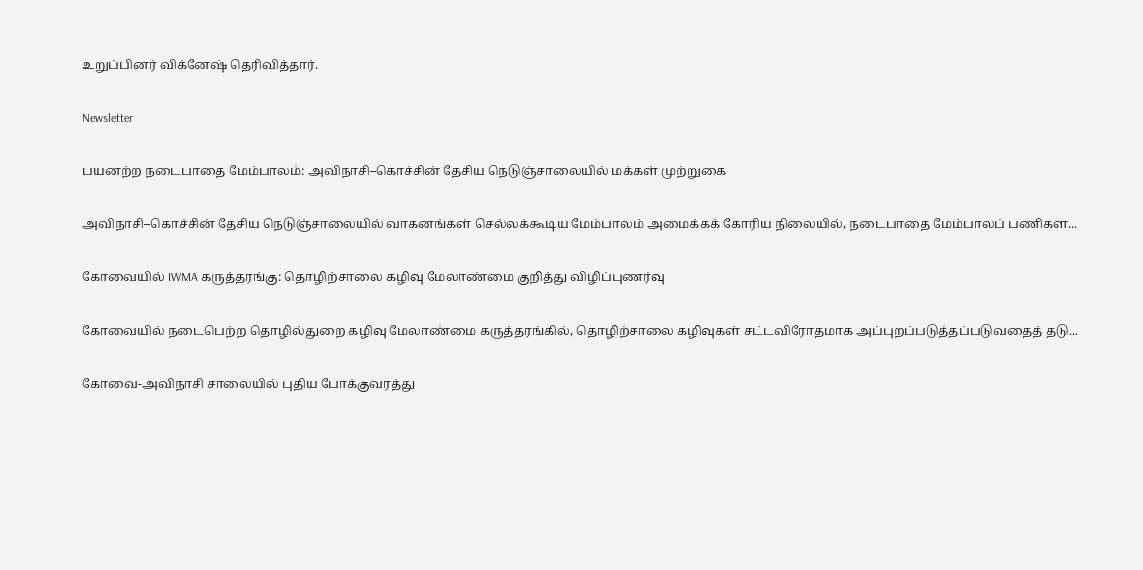உறுப்பினர் விக்னேஷ் தெரிவித்தார்.

Newsletter

பயனற்ற நடைபாதை மேம்பாலம்: அவிநாசி–கொச்சின் தேசிய நெடுஞ்சாலையில் மக்கள் முற்றுகை

அவிநாசி–கொச்சின் தேசிய நெடுஞ்சாலையில் வாகனங்கள் செல்லக்கூடிய மேம்பாலம் அமைக்கக் கோரிய நிலையில், நடைபாதை மேம்பாலப் பணிகள...

கோவையில் IWMA கருத்தரங்கு: தொழிற்சாலை கழிவு மேலாண்மை குறித்து விழிப்புணர்வு

கோவையில் நடைபெற்ற தொழில்துறை கழிவு மேலாண்மை கருத்தரங்கில், தொழிற்சாலை கழிவுகள் சட்டவிரோதமாக அப்புறப்படுத்தப்படுவதைத் தடு...

கோவை-அவிநாசி சாலையில் புதிய போக்குவரத்து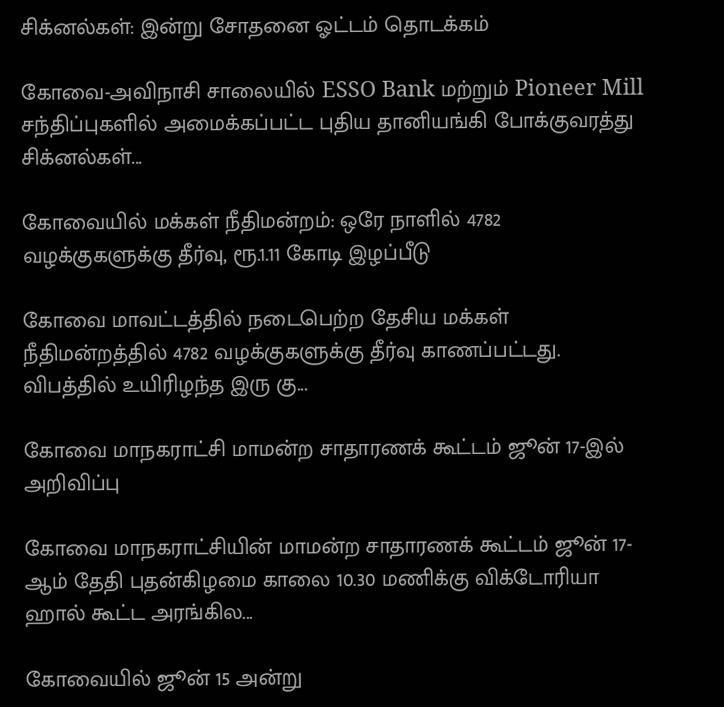சிக்னல்கள்: இன்று சோதனை ஓட்டம் தொடக்கம்

கோவை-அவிநாசி சாலையில் ESSO Bank மற்றும் Pioneer Mill சந்திப்புகளில் அமைக்கப்பட்ட புதிய தானியங்கி போக்குவரத்து சிக்னல்கள்...

கோவையில் மக்கள் நீதிமன்றம்: ஒரே நாளில் 4782 வழக்குகளுக்கு தீர்வு, ரூ.1.11 கோடி இழப்பீடு

கோவை மாவட்டத்தில் நடைபெற்ற தேசிய மக்கள் நீதிமன்றத்தில் 4782 வழக்குகளுக்கு தீர்வு காணப்பட்டது. விபத்தில் உயிரிழந்த இரு கு...

கோவை மாநகராட்சி மாமன்ற சாதாரணக் கூட்டம் ஜூன் 17-இல் அறிவிப்பு

கோவை மாநகராட்சியின் மாமன்ற சாதாரணக் கூட்டம் ஜூன் 17-ஆம் தேதி புதன்கிழமை காலை 10.30 மணிக்கு விக்டோரியா ஹால் கூட்ட அரங்கில...

கோவையில் ஜூன் 15 அன்று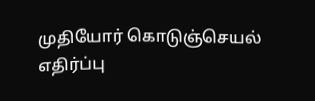முதியோர் கொடுஞ்செயல் எதிர்ப்பு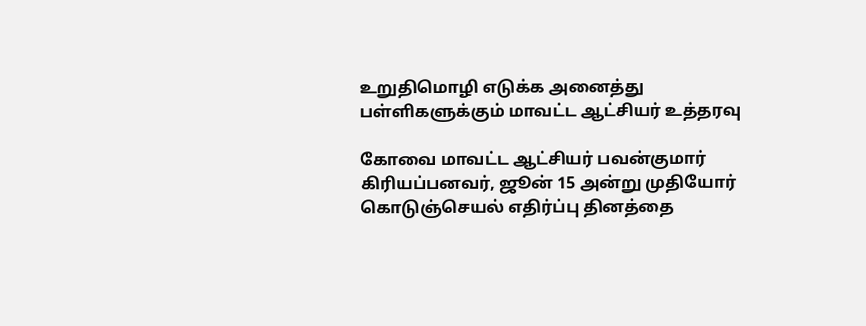உறுதிமொழி எடுக்க அனைத்து பள்ளிகளுக்கும் மாவட்ட ஆட்சியர் உத்தரவு

கோவை மாவட்ட ஆட்சியர் பவன்குமார் கிரியப்பனவர், ஜூன் 15 அன்று முதியோர் கொடுஞ்செயல் எதிர்ப்பு தினத்தை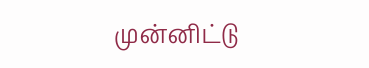முன்னிட்டு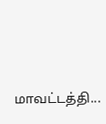மாவட்டத்தி...